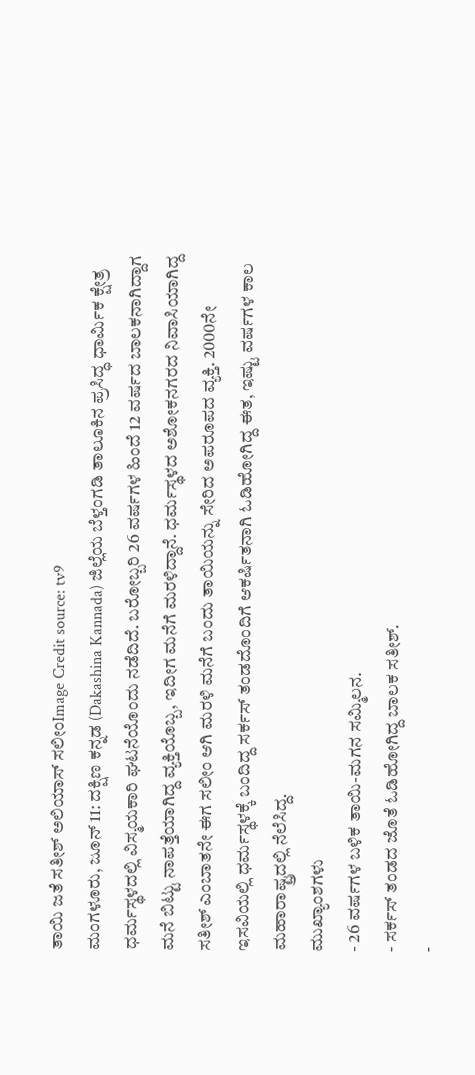ತಾಯಿ ಜತೆ ಸತೀಶ್ ಅಲಿಯಾಸ್ ಸಲೀಂImage Credit source: tv9
ಮಂಗಳೂರು, ಜೂನ್ 11: ದಕ್ಷಿಣ ಕನ್ನಡ (Dakashina Kannada) ಜಿಲ್ಲೆಯ ಬೆಳ್ತಂಗಡಿ ತಾಲೂಕಿನ ಪ್ರಸಿದ್ಧ ಧಾರ್ಮಿಕ ಕ್ಷೇತ್ರ ಧರ್ಮಸ್ಥಳದಲ್ಲಿ ವಿಸ್ಮಯಕಾರಿ ಘಟನೆಯೊಂದು ನಡೆದಿದೆ. ಬರೋಬ್ಬರಿ 26 ವರ್ಷಗಳ ಹಿಂದೆ 12 ವರ್ಷದ ಬಾಲಕನಾಗಿದ್ದಾಗ ಮನೆ ಬಿಟ್ಟು ನಾಪತ್ತೆಯಾಗಿದ್ದ ವ್ಯಕ್ತಿಯೊಬ್ಬ, ಇದೀಗ ಮನೆಗೆ ಮರಳಿದ್ದಾನೆ. ಧರ್ಮಸ್ಥಳದ ಅಶೋಕನಗರದ ನಿವಾಸಿಯಾಗಿದ್ದ ಸತೀಶ್ ಎಂಬಾತನೇ ಈಗ ಸಲೀಂ ಆಗಿ ಮರಳಿ ಮನೆಗೆ ಬಂದು ತಾಯಿಯನ್ನು ಸೇರಿದ ಅಪರೂಪದ ವ್ಯಕ್ತಿ. 2000ನೇ ಇಸವಿಯಲ್ಲಿ ಧರ್ಮಸ್ಥಳಕ್ಕೆ ಬಂದಿದ್ದ ಸರ್ಕಸ್ ತಂಡದೊಂದಿಗೆ ಆಕರ್ಷಿತನಾಗಿ ಓಡಿಹೋಗಿದ್ದ ಈತ, ಇಷ್ಟು ವರ್ಷಗಳ ಕಾಲ ಮಹಾರಾಷ್ಟ್ರದಲ್ಲಿ ನೆಲೆಸಿದ್ದ.
ಮುಖ್ಯಾಂಶಗಳು
- 26 ವರ್ಷಗಳ ಬಳಿಕ ತಾಯಿ-ಮಗನ ಸಮ್ಮಿಲನ.
- ಸರ್ಕಸ್ ತಂಡದ ಜೊತೆ ಓಡಿಹೋಗಿದ್ದ ಬಾಲಕ ಸತೀಶ್.
-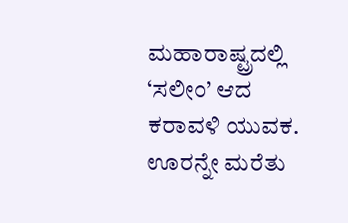ಮಹಾರಾಷ್ಟ್ರದಲ್ಲಿ ‘ಸಲೀಂ’ ಆದ ಕರಾವಳಿ ಯುವಕ.
ಊರನ್ನೇ ಮರೆತು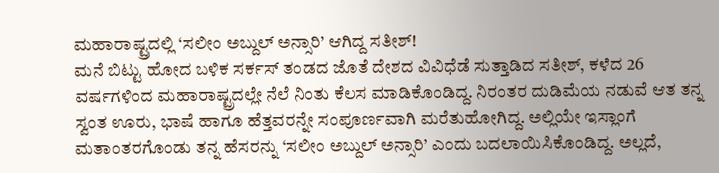ಮಹಾರಾಷ್ಟ್ರದಲ್ಲಿ ‘ಸಲೀಂ ಅಬ್ದುಲ್ ಅನ್ಸಾರಿ’ ಆಗಿದ್ದ ಸತೀಶ್!
ಮನೆ ಬಿಟ್ಟು ಹೋದ ಬಳಿಕ ಸರ್ಕಸ್ ತಂಡದ ಜೊತೆ ದೇಶದ ವಿವಿಧೆಡೆ ಸುತ್ತಾಡಿದ ಸತೀಶ್, ಕಳೆದ 26 ವರ್ಷಗಳಿಂದ ಮಹಾರಾಷ್ಟ್ರದಲ್ಲೇ ನೆಲೆ ನಿಂತು ಕೆಲಸ ಮಾಡಿಕೊಂಡಿದ್ದ. ನಿರಂತರ ದುಡಿಮೆಯ ನಡುವೆ ಆತ ತನ್ನ ಸ್ವಂತ ಊರು, ಭಾಷೆ ಹಾಗೂ ಹೆತ್ತವರನ್ನೇ ಸಂಪೂರ್ಣವಾಗಿ ಮರೆತುಹೋಗಿದ್ದ. ಅಲ್ಲಿಯೇ ಇಸ್ಲಾಂಗೆ ಮತಾಂತರಗೊಂಡು ತನ್ನ ಹೆಸರನ್ನು ‘ಸಲೀಂ ಅಬ್ದುಲ್ ಅನ್ಸಾರಿ’ ಎಂದು ಬದಲಾಯಿಸಿಕೊಂಡಿದ್ದ. ಅಲ್ಲದೆ,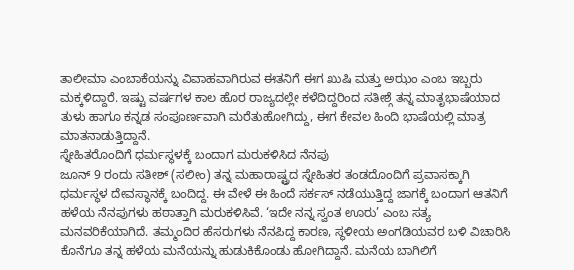ತಾಲೀಮಾ ಎಂಬಾಕೆಯನ್ನು ವಿವಾಹವಾಗಿರುವ ಈತನಿಗೆ ಈಗ ಖುಷಿ ಮತ್ತು ಅಝಂ ಎಂಬ ಇಬ್ಬರು ಮಕ್ಕಳಿದ್ದಾರೆ. ಇಷ್ಟು ವರ್ಷಗಳ ಕಾಲ ಹೊರ ರಾಜ್ಯದಲ್ಲೇ ಕಳೆದಿದ್ದರಿಂದ ಸತೀಶ್ಗೆ ತನ್ನ ಮಾತೃಭಾಷೆಯಾದ ತುಳು ಹಾಗೂ ಕನ್ನಡ ಸಂಪೂರ್ಣವಾಗಿ ಮರೆತುಹೋಗಿದ್ದು, ಈಗ ಕೇವಲ ಹಿಂದಿ ಭಾಷೆಯಲ್ಲಿ ಮಾತ್ರ ಮಾತನಾಡುತ್ತಿದ್ದಾನೆ.
ಸ್ನೇಹಿತರೊಂದಿಗೆ ಧರ್ಮಸ್ಥಳಕ್ಕೆ ಬಂದಾಗ ಮರುಕಳಿಸಿದ ನೆನಪು
ಜೂನ್ 9 ರಂದು ಸತೀಶ್ (ಸಲೀಂ) ತನ್ನ ಮಹಾರಾಷ್ಟ್ರದ ಸ್ನೇಹಿತರ ತಂಡದೊಂದಿಗೆ ಪ್ರವಾಸಕ್ಕಾಗಿ ಧರ್ಮಸ್ಥಳ ದೇವಸ್ಥಾನಕ್ಕೆ ಬಂದಿದ್ದ. ಈ ವೇಳೆ ಈ ಹಿಂದೆ ಸರ್ಕಸ್ ನಡೆಯುತ್ತಿದ್ದ ಜಾಗಕ್ಕೆ ಬಂದಾಗ ಆತನಿಗೆ ಹಳೆಯ ನೆನಪುಗಳು ಹಠಾತ್ತಾಗಿ ಮರುಕಳಿಸಿವೆ. ‘ಇದೇ ನನ್ನ ಸ್ವಂತ ಊರು’ ಎಂಬ ಸತ್ಯ ಮನವರಿಕೆಯಾಗಿದೆ. ತಮ್ಮಂದಿರ ಹೆಸರುಗಳು ನೆನಪಿದ್ದ ಕಾರಣ, ಸ್ಥಳೀಯ ಅಂಗಡಿಯವರ ಬಳಿ ವಿಚಾರಿಸಿ ಕೊನೆಗೂ ತನ್ನ ಹಳೆಯ ಮನೆಯನ್ನು ಹುಡುಕಿಕೊಂಡು ಹೋಗಿದ್ದಾನೆ. ಮನೆಯ ಬಾಗಿಲಿಗೆ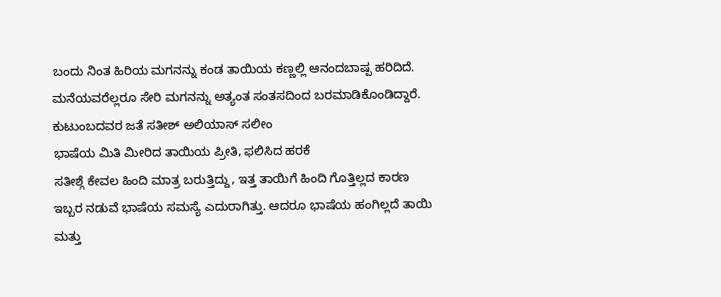ಬಂದು ನಿಂತ ಹಿರಿಯ ಮಗನನ್ನು ಕಂಡ ತಾಯಿಯ ಕಣ್ಣಲ್ಲಿ ಆನಂದಬಾಷ್ಪ ಹರಿದಿದೆ. ಮನೆಯವರೆಲ್ಲರೂ ಸೇರಿ ಮಗನನ್ನು ಅತ್ಯಂತ ಸಂತಸದಿಂದ ಬರಮಾಡಿಕೊಂಡಿದ್ದಾರೆ.
ಕುಟುಂಬದವರ ಜತೆ ಸತೀಶ್ ಅಲಿಯಾಸ್ ಸಲೀಂ
ಭಾಷೆಯ ಮಿತಿ ಮೀರಿದ ತಾಯಿಯ ಪ್ರೀತಿ, ಫಲಿಸಿದ ಹರಕೆ
ಸತೀಶ್ಗೆ ಕೇವಲ ಹಿಂದಿ ಮಾತ್ರ ಬರುತ್ತಿದ್ದು, ಇತ್ತ ತಾಯಿಗೆ ಹಿಂದಿ ಗೊತ್ತಿಲ್ಲದ ಕಾರಣ ಇಬ್ಬರ ನಡುವೆ ಭಾಷೆಯ ಸಮಸ್ಯೆ ಎದುರಾಗಿತ್ತು. ಆದರೂ ಭಾಷೆಯ ಹಂಗಿಲ್ಲದೆ ತಾಯಿ ಮತ್ತು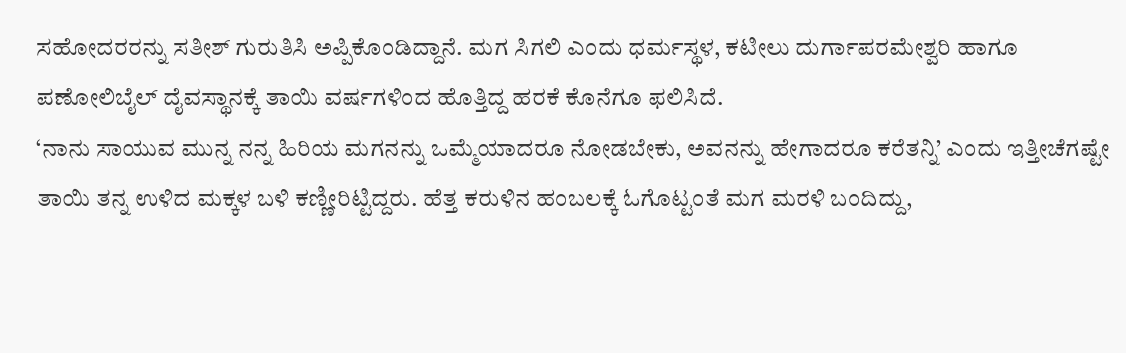ಸಹೋದರರನ್ನು ಸತೀಶ್ ಗುರುತಿಸಿ ಅಪ್ಪಿಕೊಂಡಿದ್ದಾನೆ. ಮಗ ಸಿಗಲಿ ಎಂದು ಧರ್ಮಸ್ಥಳ, ಕಟೀಲು ದುರ್ಗಾಪರಮೇಶ್ವರಿ ಹಾಗೂ ಪಣೋಲಿಬೈಲ್ ದೈವಸ್ಥಾನಕ್ಕೆ ತಾಯಿ ವರ್ಷಗಳಿಂದ ಹೊತ್ತಿದ್ದ ಹರಕೆ ಕೊನೆಗೂ ಫಲಿಸಿದೆ.
‘ನಾನು ಸಾಯುವ ಮುನ್ನ ನನ್ನ ಹಿರಿಯ ಮಗನನ್ನು ಒಮ್ಮೆಯಾದರೂ ನೋಡಬೇಕು, ಅವನನ್ನು ಹೇಗಾದರೂ ಕರೆತನ್ನಿ’ ಎಂದು ಇತ್ತೀಚೆಗಷ್ಟೇ ತಾಯಿ ತನ್ನ ಉಳಿದ ಮಕ್ಕಳ ಬಳಿ ಕಣ್ಣೀರಿಟ್ಟಿದ್ದರು. ಹೆತ್ತ ಕರುಳಿನ ಹಂಬಲಕ್ಕೆ ಓಗೊಟ್ಟಂತೆ ಮಗ ಮರಳಿ ಬಂದಿದ್ದು,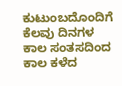ಕುಟುಂಬದೊಂದಿಗೆ ಕೆಲವು ದಿನಗಳ ಕಾಲ ಸಂತಸದಿಂದ ಕಾಲ ಕಳೆದ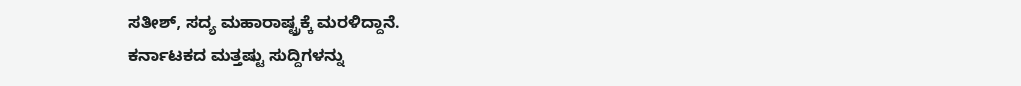ಸತೀಶ್, ಸದ್ಯ ಮಹಾರಾಷ್ಟ್ರಕ್ಕೆ ಮರಳಿದ್ದಾನೆ.
ಕರ್ನಾಟಕದ ಮತ್ತಷ್ಟು ಸುದ್ದಿಗಳನ್ನು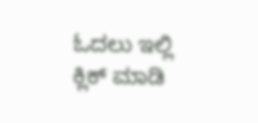ಓದಲು ಇಲ್ಲಿ ಕ್ಲಿಕ್ ಮಾಡಿ